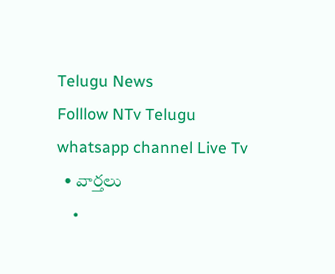Telugu News
Folllow NTv Telugu whatsapp channel Live Tv
  • వార్తలు
    •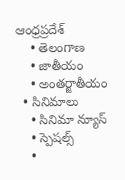ఆంధ్రప్రదేశ్
    • తెలంగాణ
    • జాతీయం
    • అంతర్జాతీయం
  • సినిమాలు
    • సినిమా న్యూస్
    • స్పెషల్స్
    •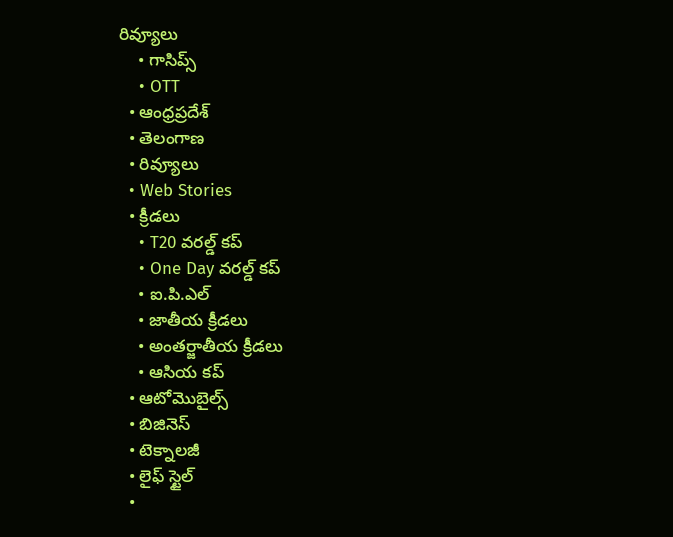రివ్యూలు
    • గాసిప్స్
    • OTT
  • ఆంధ్రప్రదేశ్
  • తెలంగాణ
  • రివ్యూలు
  • Web Stories
  • క్రీడలు
    • T20 వరల్డ్ కప్
    • One Day వరల్డ్ కప్
    • ఐ.పి.ఎల్
    • జాతీయ క్రీడలు
    • అంతర్జాతీయ క్రీడలు
    • ఆసియ కప్
  • ఆటోమొబైల్స్
  • బిజినెస్‌
  • టెక్నాలజీ
  • లైఫ్ స్టైల్
  •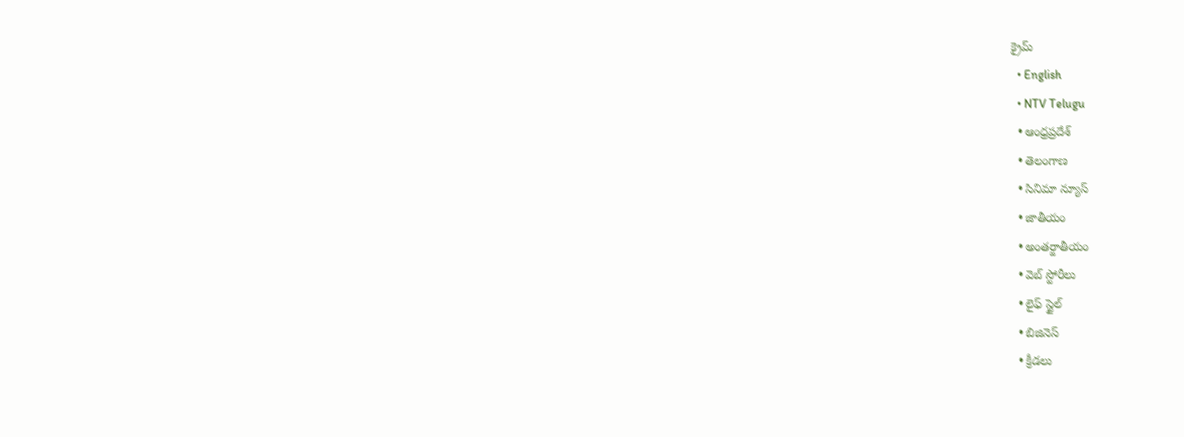క్రైమ్
  • English
  • NTV Telugu
  • ఆంధ్రప్రదేశ్
  • తెలంగాణ
  • సినిమా న్యూస్
  • జాతీయం
  • అంతర్జాతీయం
  • వెబ్ స్టోరీలు
  • లైఫ్ స్టైల్
  • బిజినెస్‌
  • క్రీడలు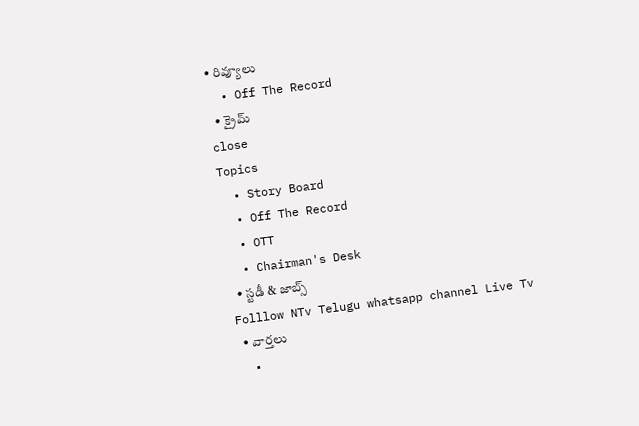• రివ్యూలు
  • Off The Record
  • క్రైమ్
close
Topics
  • Story Board
  • Off The Record
  • OTT
  • Chairman's Desk
  • స్టడీ & జాబ్స్
Folllow NTv Telugu whatsapp channel Live Tv
  • వార్తలు
  •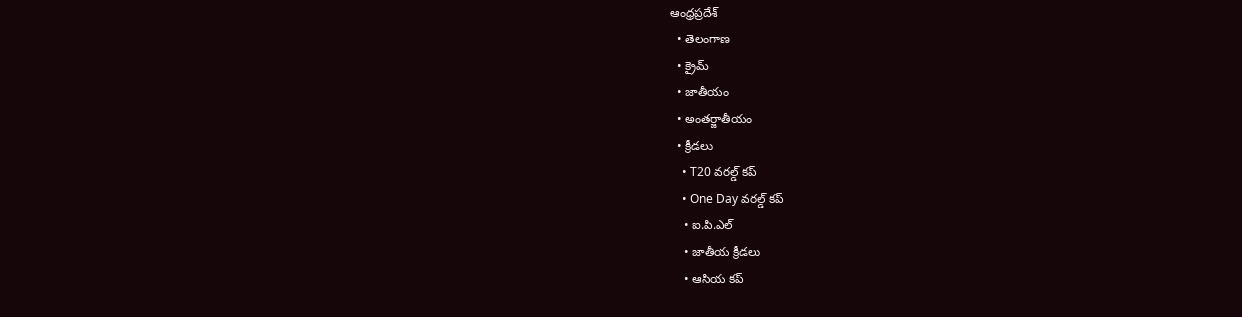ఆంధ్రప్రదేశ్
  • తెలంగాణ
  • క్రైమ్
  • జాతీయం
  • అంతర్జాతీయం
  • క్రీడలు
    • T20 వరల్డ్ కప్
    • One Day వరల్డ్ కప్
    • ఐ.పి.ఎల్
    • జాతీయ క్రీడలు
    • ఆసియ కప్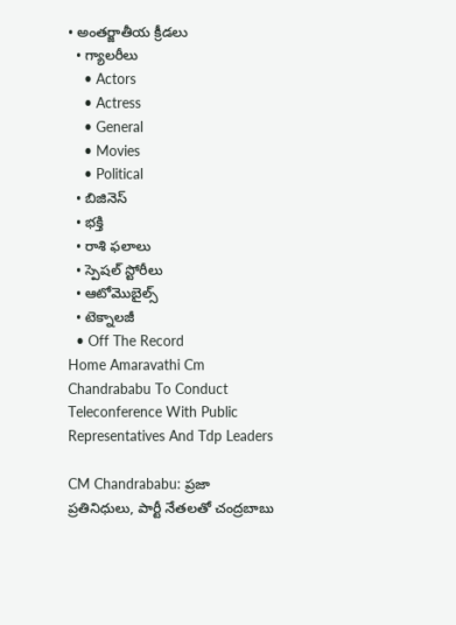• అంతర్జాతీయ క్రీడలు
  • గ్యాలరీలు
    • Actors
    • Actress
    • General
    • Movies
    • Political
  • బిజినెస్‌
  • భక్తి
  • రాశి ఫలాలు
  • స్పెషల్‌ స్టోరీలు
  • ఆటోమొబైల్స్
  • టెక్నాలజీ
  • Off The Record
Home Amaravathi Cm Chandrababu To Conduct Teleconference With Public Representatives And Tdp Leaders

CM Chandrababu: ప్రజా ప్రతినిధులు, పార్టీ నేతలతో చంద్రబాబు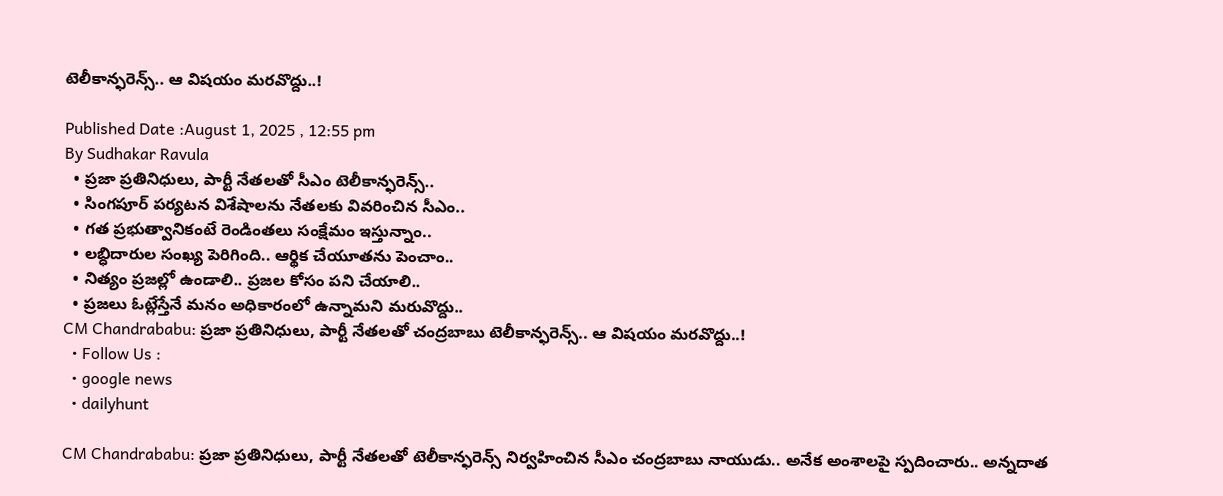టెలీకాన్ఫరెన్స్.. ఆ విషయం మరవొద్దు..!

Published Date :August 1, 2025 , 12:55 pm
By Sudhakar Ravula
  • ప్రజా ప్రతినిధులు, పార్టీ నేతలతో సీఎం టెలీకాన్ఫరెన్స్..
  • సింగపూర్ పర్యటన విశేషాలను నేతలకు వివరించిన సీఎం..
  • గత ప్రభుత్వానికంటే రెండింతలు సంక్షేమం ఇస్తున్నాం..
  • లబ్ధిదారుల సంఖ్య పెరిగింది.. ఆర్థిక చేయూతను పెంచాం..
  • నిత్యం ప్రజల్లో ఉండాలి.. ప్రజల కోసం పని చేయాలి..
  • ప్రజలు ఓట్లేస్తేనే మనం అధికారంలో ఉన్నామని మరువొద్దు..
CM Chandrababu: ప్రజా ప్రతినిధులు, పార్టీ నేతలతో చంద్రబాబు టెలీకాన్ఫరెన్స్.. ఆ విషయం మరవొద్దు..!
  • Follow Us :
  • google news
  • dailyhunt

CM Chandrababu: ప్రజా ప్రతినిధులు, పార్టీ నేతలతో టెలీకాన్ఫరెన్స్ నిర్వహించిన సీఎం చంద్రబాబు నాయుడు.. అనేక అంశాలపై స్పదించారు.. అన్నదాత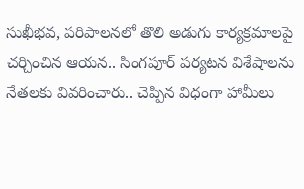సుఖీభవ, పరిపాలనలో తొలి అడుగు కార్యక్రమాలపై చర్చించిన ఆయన.. సింగపూర్ పర్యటన విశేషాలను నేతలకు వివరించారు.. చెప్పిన విధంగా హామీలు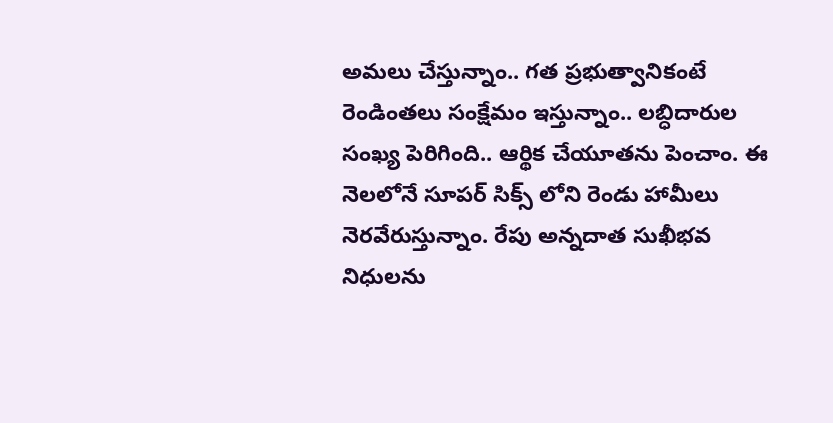అమలు చేస్తున్నాం.. గత ప్రభుత్వానికంటే రెండింతలు సంక్షేమం ఇస్తున్నాం.. లబ్ధిదారుల సంఖ్య పెరిగింది.. ఆర్థిక చేయూతను పెంచాం. ఈ నెలలోనే సూపర్ సిక్స్ లోని రెండు హామీలు నెరవేరుస్తున్నాం. రేపు అన్నదాత సుఖీభవ నిధులను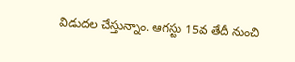విడుదల చేస్తున్నాం. ఆగస్టు 15వ తేదీ నుంచి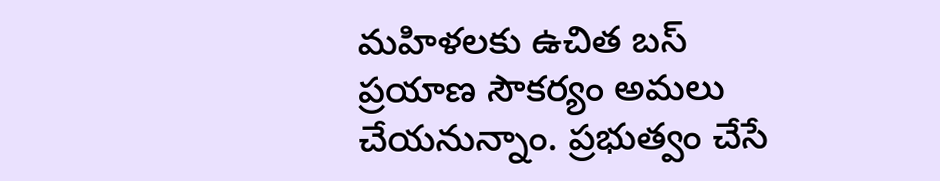మహిళలకు ఉచిత బస్ ప్రయాణ సౌకర్యం అమలు చేయనున్నాం. ప్రభుత్వం చేసే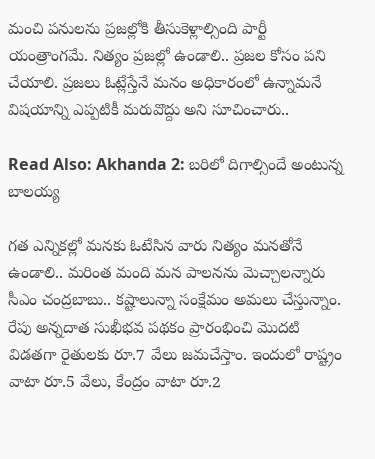మంచి పనులను ప్రజల్లోకి తీసుకెళ్లాల్సింది పార్టీ యంత్రాంగమే. నిత్యం ప్రజల్లో ఉండాలి.. ప్రజల కోసం పని చేయాలి. ప్రజలు ఓట్లేస్తేనే మనం అధికారంలో ఉన్నామనే విషయాన్ని ఎప్పటికీ మరువొద్దు అని సూచించారు..

Read Also: Akhanda 2: బరిలో దిగాల్సిందే అంటున్న బాలయ్య

గత ఎన్నికల్లో మనకు ఓటేసిన వారు నిత్యం మనతోనే ఉండాలి.. మరింత మంది మన పాలనను మెచ్చాలన్నారు సీఎం చంద్రబాబు.. కష్టాలున్నా సంక్షేమం అమలు చేస్తున్నాం. రేపు అన్నదాత సుఖీభవ పథకం ప్రారంభించి మొదటి విడతగా రైతులకు రూ.7 వేలు జమచేస్తాం. ఇందులో రాష్ట్రం వాటా రూ.5 వేలు, కేంద్రం వాటా రూ.2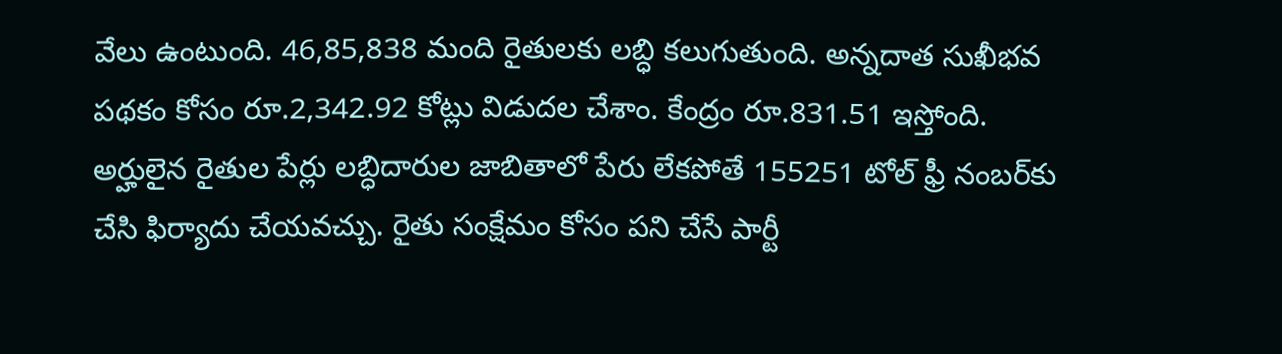వేలు ఉంటుంది. 46,85,838 మంది రైతులకు లబ్ధి కలుగుతుంది. అన్నదాత సుఖీభవ పథకం కోసం రూ.2,342.92 కోట్లు విడుదల చేశాం. కేంద్రం రూ.831.51 ఇస్తోంది. అర్హులైన రైతుల పేర్లు లబ్ధిదారుల జాబితాలో పేరు లేకపోతే 155251 టోల్ ఫ్రీ నంబర్‌కు చేసి ఫిర్యాదు చేయవచ్చు. రైతు సంక్షేమం కోసం పని చేసే పార్టీ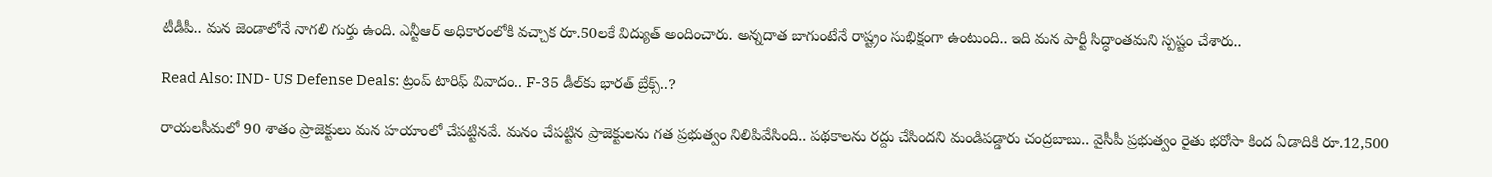టీడీపీ.. మన జెండాలోనే నాగలి గుర్తు ఉంది. ఎన్టీఆర్ అధికారంలోకి వచ్చాక రూ.50లకే విద్యుత్ అందించారు. అన్నదాత బాగుంటేనే రాష్ట్రం సుభిక్షంగా ఉంటుంది.. ఇది మన పార్టీ సిద్ధాంతమని స్పష్టం చేశారు..

Read Also: IND- US Defense Deals: ట్రంప్ టారిఫ్ వివాదం.. F-35 డీల్‌కు భారత్ బ్రేక్స్..?

రాయలసీమలో 90 శాతం ప్రాజెక్టులు మన హయాంలో చేపట్టినవే. మనం చేపట్టిన ప్రాజెక్టులను గత ప్రభుత్వం నిలిపివేసింది.. పథకాలను రద్దు చేసిందని మండిపడ్డారు చంద్రబాబు.. వైసీపీ ప్రభుత్వం రైతు భరోసా కింద ఏడాదికి రూ.12,500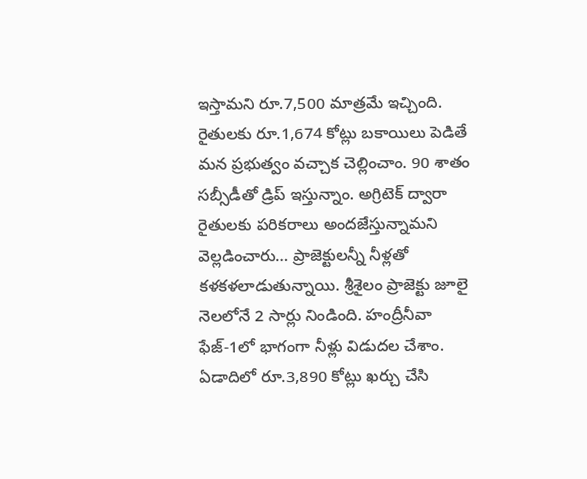ఇస్తామని రూ.7,500 మాత్రమే ఇచ్చింది. రైతులకు రూ.1,674 కోట్లు బకాయిలు పెడితే మన ప్రభుత్వం వచ్చాక చెల్లించాం. 90 శాతం సబ్సీడీతో డ్రిప్ ఇస్తున్నాం. అగ్రిటెక్ ద్వారా రైతులకు పరికరాలు అందజేస్తున్నామని వెల్లడించారు… ప్రాజెక్టులన్నీ నీళ్లతో కళకళలాడుతున్నాయి. శ్రీశైలం ప్రాజెక్టు జూలై నెలలోనే 2 సార్లు నిండింది. హంద్రీనీవా ఫేజ్-1లో భాగంగా నీళ్లు విడుదల చేశాం. ఏడాదిలో రూ.3,890 కోట్లు ఖర్చు చేసి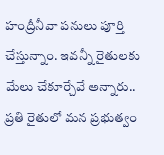హంద్రీనీవా పనులు పూర్తి చేస్తున్నాం. ఇవన్నీ రైతులకు మేలు చేకూర్చేవే అన్నారు.. ప్రతి రైతులో మన ప్రభుత్వం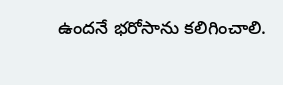ఉందనే భరోసాను కలిగించాలి.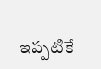ఇప్పటికే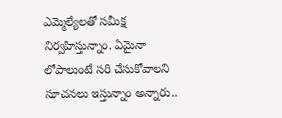ఎమ్మెల్యేలతో సమీక్ష నిర్వహిస్తున్నాం. ఏమైనా లోపాలుంటే సరి చేసుకోవాలని సూచనలు ఇస్తున్నాం అన్నారు..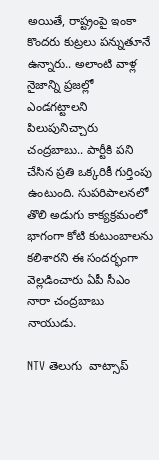అయితే, రాష్ట్రంపై ఇంకా కొందరు కుట్రలు పన్నుతూనే ఉన్నారు.. అలాంటి వాళ్ల నైజాన్ని ప్రజల్లో ఎండగట్టాలని పిలుపునిచ్చారు చంద్రబాబు.. పార్టీకి పని చేసిన ప్రతి ఒక్కరికీ గుర్తింపు ఉంటుంది. సుపరిపాలనలో తొలి అడుగు కాక్యక్రమంలో భాగంగా కోటి కుటుంబాలను కలిశారని ఈ సందర్భంగా వెల్లడించారు ఏపీ సీఎం నారా చంద్రబాబు నాయుడు.

NTV తెలుగు  వాట్సాప్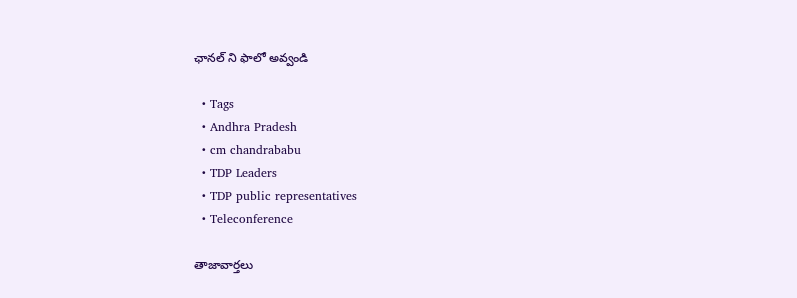ఛానల్ ని ఫాలో అవ్వండి

  • Tags
  • Andhra Pradesh
  • cm chandrababu
  • TDP Leaders
  • TDP public representatives
  • Teleconference

తాజావార్తలు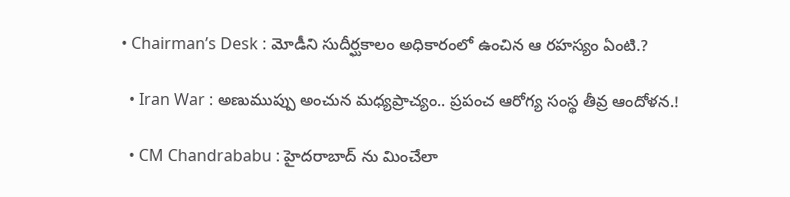• Chairman’s Desk : మోడీని సుదీర్ఘకాలం అధికారంలో ఉంచిన ఆ రహస్యం ఏంటి.?

  • Iran War : అణుముప్పు అంచున మధ్యప్రాచ్యం.. ప్రపంచ ఆరోగ్య సంస్థ తీవ్ర ఆందోళన.!

  • CM Chandrababu : హైదరాబాద్ ను మించేలా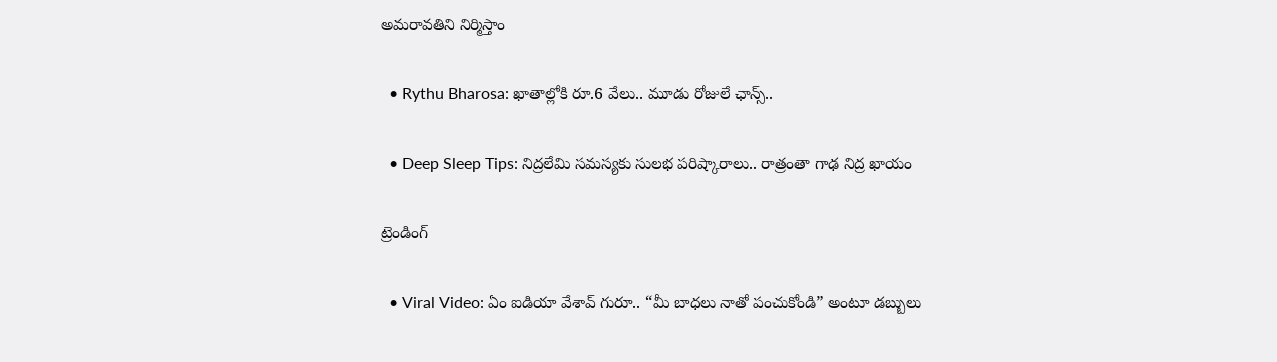అమరావతిని నిర్మిస్తాం

  • Rythu Bharosa: ఖాతాల్లోకి రూ.6 వేలు.. మూడు రోజులే ఛాన్స్..

  • Deep Sleep Tips: నిద్రలేమి సమస్యకు సులభ పరిష్కారాలు.. రాత్రంతా గాఢ నిద్ర ఖాయం

ట్రెండింగ్‌

  • Viral Video: ఏం ఐడియా వేశావ్ గురూ.. “మీ బాధలు నాతో పంచుకోండి” అంటూ డబ్బులు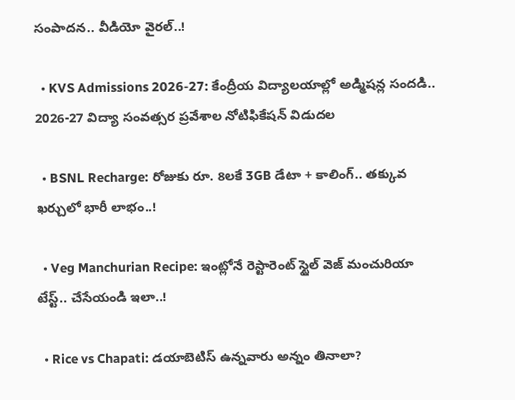సంపాదన.. వీడియో వైరల్..!

  • KVS Admissions 2026-27: కేంద్రీయ విద్యాలయాల్లో అడ్మిషన్ల సందడి.. 2026-27 విద్యా సంవత్సర ప్రవేశాల నోటిఫికేషన్ విడుదల

  • BSNL Recharge: రోజుకు రూ. 8లకే 3GB డేటా + కాలింగ్.. తక్కువ ఖర్చులో భారీ లాభం..!

  • Veg Manchurian Recipe: ఇంట్లోనే రెస్టారెంట్ స్టైల్ వెజ్ మంచురియా టేస్ట్.. చేసేయండి ఇలా..!

  • Rice vs Chapati: డయాబెటిస్ ఉన్నవారు అన్నం తినాలా?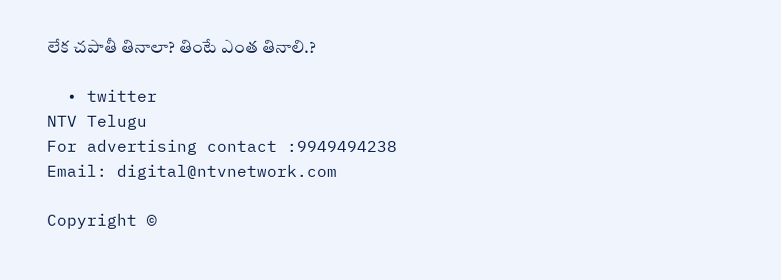లేక చపాతీ తినాలా? తింటే ఎంత తినాలి.?

  • twitter
NTV Telugu
For advertising contact :9949494238
Email: digital@ntvnetwork.com

Copyright ©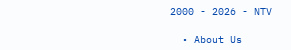2000 - 2026 - NTV

  • About Us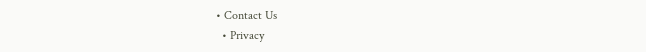• Contact Us
  • Privacy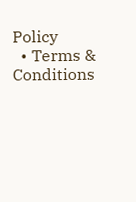Policy
  • Terms & Conditions